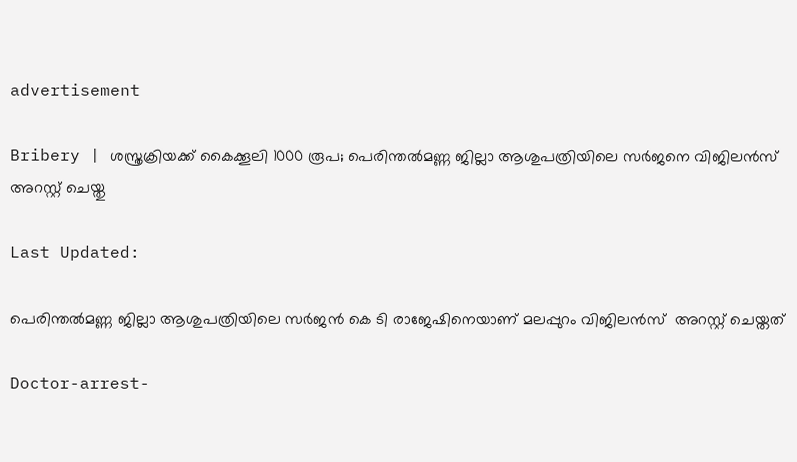advertisement

Bribery | ശസ്ത്രക്രിയക്ക് കൈക്കൂലി 1000 രൂപ; പെരിന്തല്‍മണ്ണ ജില്ലാ ആശുപത്രിയിലെ സര്‍ജനെ വിജിലന്‍സ് അറസ്റ്റ് ചെയ്തു

Last Updated:

പെരിന്തല്‍മണ്ണ ജില്ലാ ആശുപത്രിയിലെ സര്‍ജന്‍ കെ ടി രാജേഷിനെയാണ് മലപ്പുറം വിജിലന്‍സ്  അറസ്റ്റ് ചെയ്തത്

Doctor-arrest-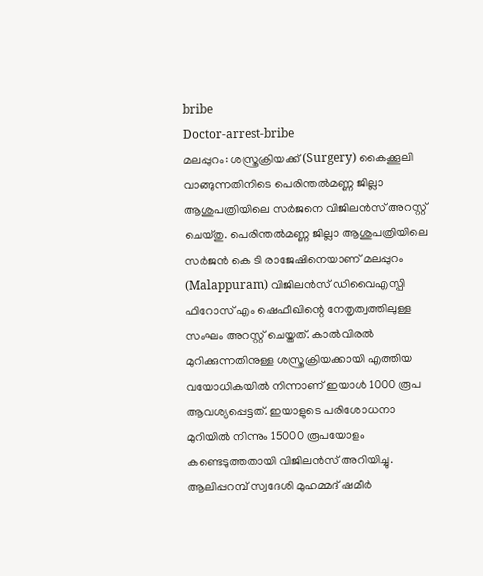bribe
Doctor-arrest-bribe
മലപ്പുറം: ശസ്ത്രക്രിയക്ക് (Surgery) കൈക്കൂലി വാങ്ങുന്നതിനിടെ പെരിന്തല്‍മണ്ണ ജില്ലാ ആശുപത്രിയിലെ സര്‍ജനെ വിജിലന്‍സ് അറസ്റ്റ് ചെയ്തു. പെരിന്തല്‍മണ്ണ ജില്ലാ ആശുപത്രിയിലെ സര്‍ജന്‍ കെ ടി രാജേഷിനെയാണ് മലപ്പുറം (Malappuram) വിജിലന്‍സ് ഡിവൈഎസ്പി ഫിറോസ് എം ഷെഫീഖിന്റെ നേതൃത്വത്തിലുള്ള സംഘം അറസ്റ്റ് ചെയ്തത്. കാല്‍വിരല്‍ മുറിക്കുന്നതിനുള്ള ശസ്ത്രക്രിയക്കായി എത്തിയ വയോധികയില്‍ നിന്നാണ് ഇയാള്‍ 1000 രൂപ ആവശ്യപ്പെട്ടത്. ഇയാളുടെ പരിശോധനാ മുറിയില്‍ നിന്നും 15000 രൂപയോളം കണ്ടെടുത്തതായി വിജിലന്‍സ് അറിയിച്ചു.
ആലിപ്പറമ്പ് സ്വദേശി മുഹമ്മദ് ഷമീർ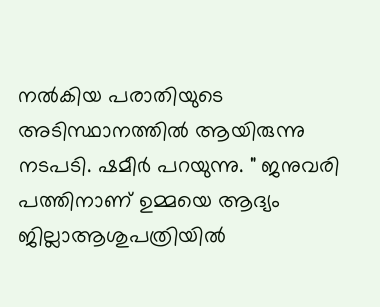നൽകിയ പരാതിയുടെ അടിസ്ഥാനത്തിൽ ആയിരുന്നു നടപടി. ഷമീർ പറയുന്നു. " ജനുവരി പത്തിനാണ് ഉമ്മയെ ആദ്യം ജില്ലാആശുപത്രിയില്‍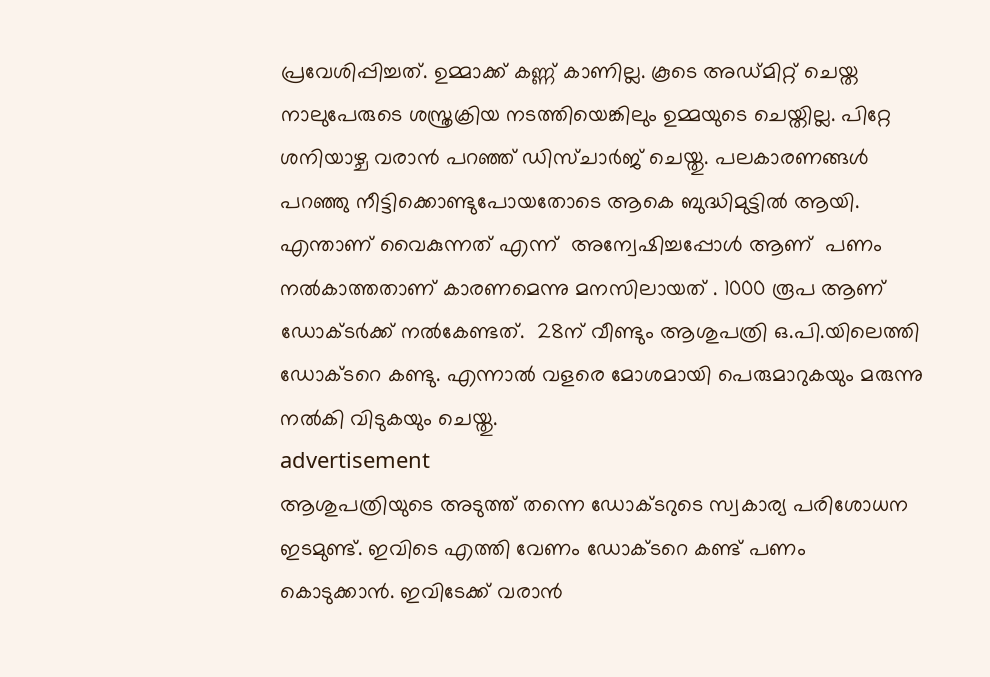പ്രവേശിപ്പിച്ചത്. ഉമ്മാക്ക് കണ്ണ് കാണില്ല. കൂടെ അഡ്മിറ്റ് ചെയ്ത നാലുപേരുടെ ശസ്ത്രക്രിയ നടത്തിയെങ്കിലും ഉമ്മയുടെ ചെയ്തില്ല. പിറ്റേ ശനിയാഴ്ച വരാന്‍ പറഞ്ഞ് ഡിസ്ചാര്‍ജ് ചെയ്തു. പലകാരണങ്ങള്‍ പറഞ്ഞു നീട്ടിക്കൊണ്ടുപോയതോടെ ആകെ ബുദ്ധിമുട്ടിൽ ആയി. എന്താണ് വൈകുന്നത് എന്ന്  അന്വേഷിച്ചപ്പോൾ ആണ്  പണം നല്‍കാത്തതാണ് കാരണമെന്നു മനസിലായത് . 1000 രൂപ ആണ് ഡോക്ടർക്ക് നൽകേണ്ടത്.  28ന് വീണ്ടും ആശുപത്രി ഒ.പി.യിലെത്തി ഡോക്ടറെ കണ്ടു. എന്നാല്‍ വളരെ മോശമായി പെരുമാറുകയും മരുന്നു നല്‍കി വിടുകയും ചെയ്തു.
advertisement
ആശുപത്രിയുടെ അടുത്ത് തന്നെ ഡോക്ടറുടെ സ്വകാര്യ പരിശോധന ഇടമുണ്ട്. ഇവിടെ എത്തി വേണം ഡോക്ടറെ കണ്ട് പണം കൊടുക്കാൻ. ഇവിടേക്ക് വരാൻ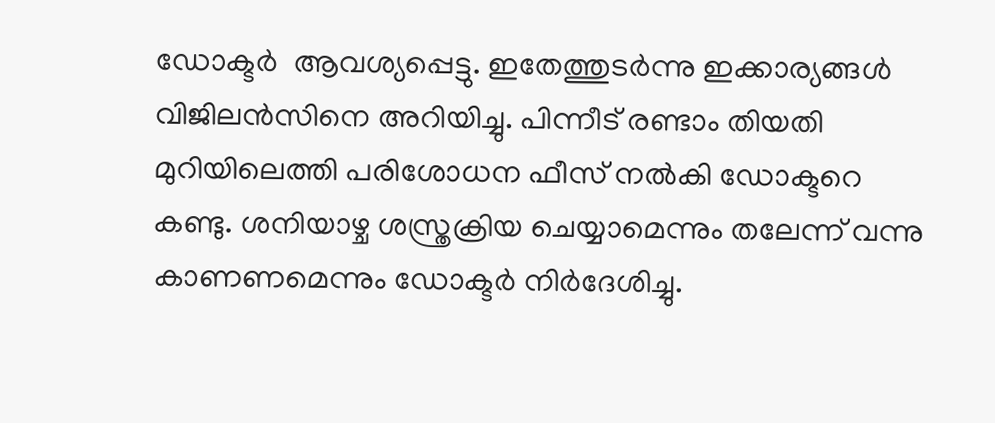ഡോക്ടർ  ആവശ്യപ്പെട്ടു. ഇതേത്തുടര്‍ന്നു ഇക്കാര്യങ്ങൾ വിജിലന്‍സിനെ അറിയിച്ചു. പിന്നീട് രണ്ടാം തിയതി മുറിയിലെത്തി പരിശോധന ഫീസ് നല്‍കി ഡോക്ടറെ കണ്ടു. ശനിയാഴ്ച ശസ്ത്രക്രിയ ചെയ്യാമെന്നും തലേന്ന് വന്നു കാണണമെന്നും ഡോക്ടര്‍ നിര്‍ദേശിച്ചു.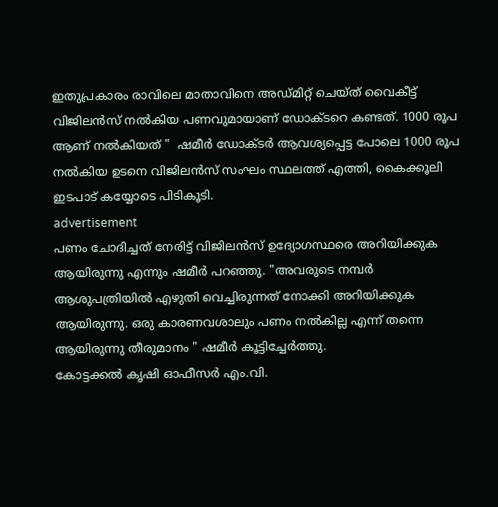ഇതുപ്രകാരം രാവിലെ മാതാവിനെ അഡ്മിറ്റ് ചെയ്ത് വൈകീട്ട് വിജിലന്‍സ് നല്‍കിയ പണവുമായാണ് ഡോക്ടറെ കണ്ടത്. 1000 രൂപ ആണ് നൽകിയത് "  ഷമീർ ഡോക്ടർ ആവശ്യപ്പെട്ട പോലെ 1000 രൂപ നൽകിയ ഉടനെ വിജിലൻസ് സംഘം സ്ഥലത്ത് എത്തി, കൈക്കൂലി ഇടപാട് കയ്യോടെ പിടികൂടി.
advertisement
പണം ചോദിച്ചത് നേരിട്ട് വിജിലൻസ് ഉദ്യോഗസ്ഥരെ അറിയിക്കുക ആയിരുന്നു എന്നും ഷമീർ പറഞ്ഞു. "അവരുടെ നമ്പർ ആശുപത്രിയിൽ എഴുതി വെച്ചിരുന്നത് നോക്കി അറിയിക്കുക ആയിരുന്നു. ഒരു കാരണവശാലും പണം നൽകില്ല എന്ന് തന്നെ ആയിരുന്നു തീരുമാനം " ഷമീർ കൂട്ടിച്ചേർത്തു.
കോട്ടക്കല്‍ കൃഷി ഓഫീസര്‍ എം.വി.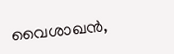വൈശാഖന്‍,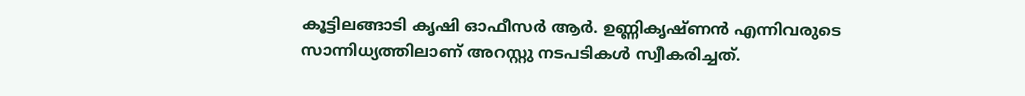കൂട്ടിലങ്ങാടി കൃഷി ഓഫീസര്‍ ആര്‍. ഉണ്ണികൃഷ്ണന്‍ എന്നിവരുടെ സാന്നിധ്യത്തിലാണ് അറസ്റ്റു നടപടികള്‍ സ്വീകരിച്ചത്.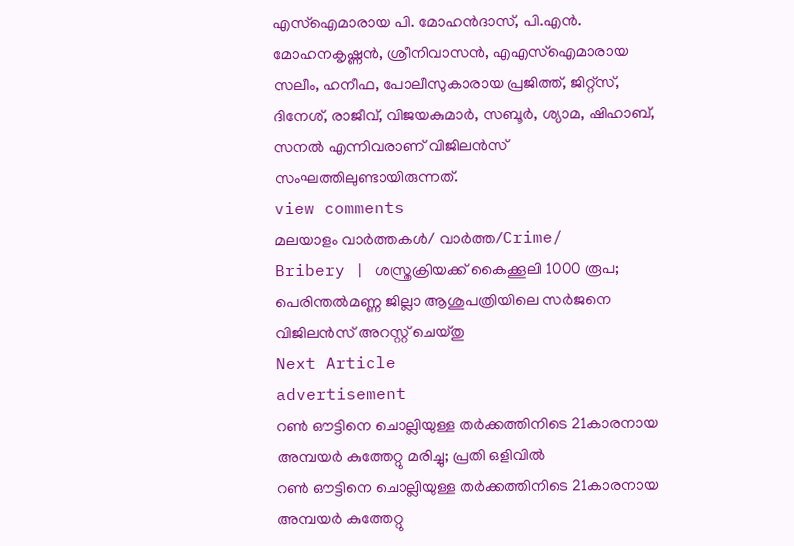എസ്‌ഐമാരായ പി. മോഹന്‍ദാസ്, പി.എന്‍. മോഹനകൃഷ്ണന്‍, ശ്രീനിവാസന്‍, എഎസ്‌ഐമാരായ സലീം, ഹനീഫ, പോലീസുകാരായ പ്രജിത്ത്, ജിറ്റ്സ്, ദിനേശ്, രാജീവ്, വിജയകുമാര്‍, സബൂര്‍, ശ്യാമ, ഷിഹാബ്, സനല്‍ എന്നിവരാണ് വിജിലന്‍സ് സംഘത്തിലുണ്ടായിരുന്നത്.
view comments
മലയാളം വാർത്തകൾ/ വാർത്ത/Crime/
Bribery | ശസ്ത്രക്രിയക്ക് കൈക്കൂലി 1000 രൂപ; പെരിന്തല്‍മണ്ണ ജില്ലാ ആശുപത്രിയിലെ സര്‍ജനെ വിജിലന്‍സ് അറസ്റ്റ് ചെയ്തു
Next Article
advertisement
റൺ ഔട്ടിനെ ചൊല്ലിയുള്ള തർക്കത്തിനിടെ 21കാരനായ അമ്പയർ കുത്തേറ്റു മരിച്ചു; പ്രതി ഒളിവിൽ
റൺ ഔട്ടിനെ ചൊല്ലിയുള്ള തർക്കത്തിനിടെ 21കാരനായ അമ്പയർ കുത്തേറ്റു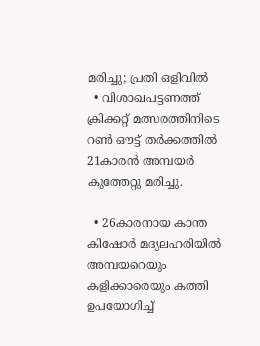മരിച്ചു; പ്രതി ഒളിവിൽ
  • വിശാഖപട്ടണത്ത് ക്രിക്കറ്റ് മത്സരത്തിനിടെ റൺ ഔട്ട് തർക്കത്തിൽ 21കാരൻ അമ്പയർ കുത്തേറ്റു മരിച്ചു.

  • 26കാരനായ കാന്ത കിഷോർ മദ്യലഹരിയിൽ അമ്പയറെയും കളിക്കാരെയും കത്തി ഉപയോഗിച്ച്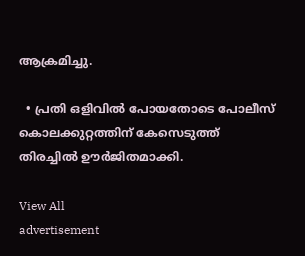ആക്രമിച്ചു.

  • പ്രതി ഒളിവിൽ പോയതോടെ പോലീസ് കൊലക്കുറ്റത്തിന് കേസെടുത്ത് തിരച്ചിൽ ഊർജിതമാക്കി.

View All
advertisement